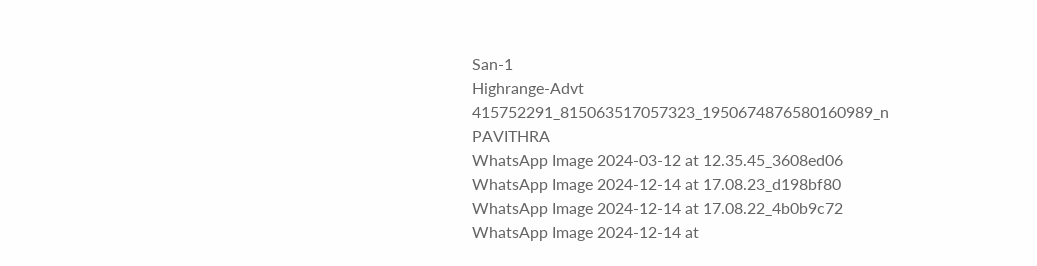San-1
Highrange-Advt
415752291_815063517057323_1950674876580160989_n
PAVITHRA
WhatsApp Image 2024-03-12 at 12.35.45_3608ed06
WhatsApp Image 2024-12-14 at 17.08.23_d198bf80
WhatsApp Image 2024-12-14 at 17.08.22_4b0b9c72
WhatsApp Image 2024-12-14 at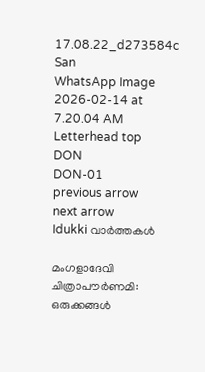17.08.22_d273584c
San
WhatsApp Image 2026-02-14 at 7.20.04 AM
Letterhead top
DON
DON-01
previous arrow
next arrow
Idukki വാര്‍ത്തകള്‍

മംഗളാദേവി ചിത്രാപൗർണമി: ഒരുക്കങ്ങൾ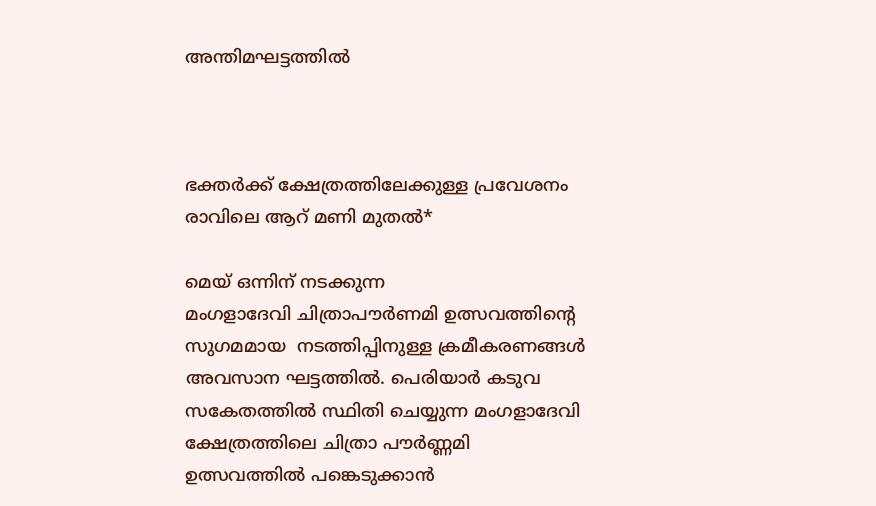അന്തിമഘട്ടത്തിൽ



ഭക്തർക്ക് ക്ഷേത്രത്തിലേക്കുള്ള പ്രവേശനം രാവിലെ ആറ് മണി മുതൽ*

മെയ് ഒന്നിന് നടക്കുന്ന
മംഗളാദേവി ചിത്രാപൗര്‍ണമി ഉത്സവത്തിന്റെ സുഗമമായ  നടത്തിപ്പിനുള്ള ക്രമീകരണങ്ങൾ അവസാന ഘട്ടത്തിൽ. പെരിയാര്‍ കടുവ സകേതത്തിൽ സ്ഥിതി ചെയ്യുന്ന മംഗളാദേവി ക്ഷേത്രത്തിലെ ചിത്രാ പൗര്‍ണ്ണമി ഉത്സവത്തിൽ പങ്കെടുക്കാൻ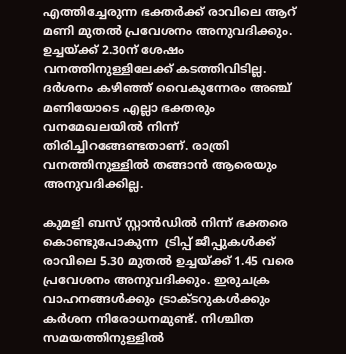എത്തിച്ചേരുന്ന ഭക്തര്‍ക്ക് രാവിലെ ആറ് മണി മുതല്‍ പ്രവേശനം അനുവദിക്കും. ഉച്ചയ്ക്ക് 2.30ന് ശേഷം വനത്തിനുള്ളിലേക്ക് കടത്തിവിടില്ല. ദര്‍ശനം കഴിഞ്ഞ് വൈകുന്നേരം അഞ്ച് മണിയോടെ എല്ലാ ഭക്തരും വനമേഖലയില്‍ നിന്ന് തിരിച്ചിറങ്ങേണ്ടതാണ്. രാത്രി വനത്തിനുള്ളില്‍ തങ്ങാന്‍ ആരെയും അനുവദിക്കില്ല.

കുമളി ബസ് സ്റ്റാൻഡിൽ നിന്ന് ഭക്തരെ കൊണ്ടുപോകുന്ന  ട്രിപ്പ് ജീപ്പുകൾക്ക് രാവിലെ 5.30 മുതൽ ഉച്ചയ്ക്ക് 1.45 വരെ പ്രവേശനം അനുവദിക്കും. ഇരുചക്ര വാഹനങ്ങള്‍ക്കും ട്രാക്ടറുകള്‍ക്കും കര്‍ശന നിരോധനമുണ്ട്. നിശ്ചിത സമയത്തിനുള്ളിൽ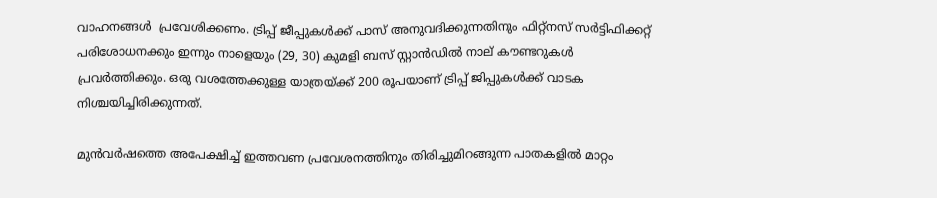വാഹനങ്ങൾ  പ്രവേശിക്കണം. ട്രിപ്പ് ജീപ്പുകൾക്ക് പാസ് അനുവദിക്കുന്നതിനും ഫിറ്റ്നസ് സർട്ടിഫിക്കറ്റ് പരിശോധനക്കും ഇന്നും നാളെയും (29, 30) കുമളി ബസ് സ്റ്റാൻഡിൽ നാല് കൗണ്ടറുകൾ പ്രവർത്തിക്കും. ഒരു വശത്തേക്കുള്ള യാത്രയ്ക്ക് 200 രൂപയാണ് ട്രിപ്പ് ജിപ്പുകൾക്ക് വാടക നിശ്ചയിച്ചിരിക്കുന്നത്.

മുന്‍വര്‍ഷത്തെ അപേക്ഷിച്ച് ഇത്തവണ പ്രവേശനത്തിനും തിരിച്ചുമിറങ്ങുന്ന പാതകളില്‍ മാറ്റം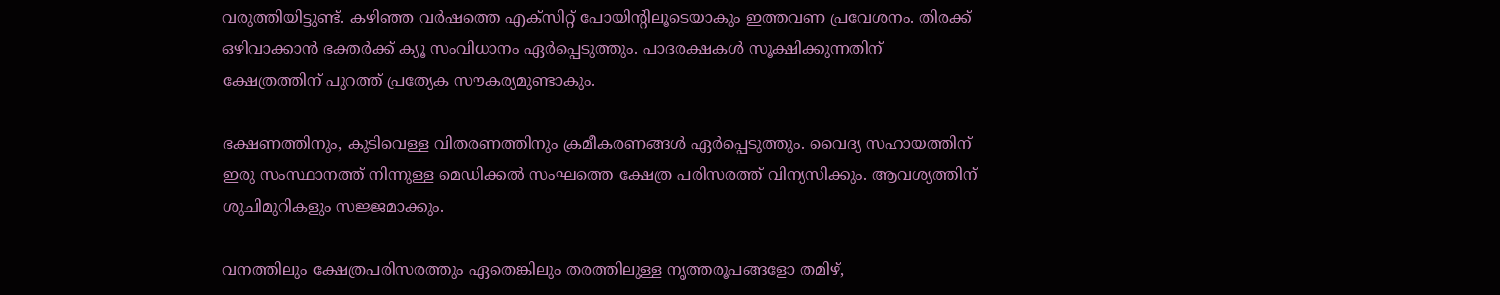വരുത്തിയിട്ടുണ്ട്. കഴിഞ്ഞ വര്‍ഷത്തെ എക്‌സിറ്റ് പോയിന്റിലൂടെയാകും ഇത്തവണ പ്രവേശനം. തിരക്ക് ഒഴിവാക്കാൻ ഭക്തർക്ക് ക്യൂ സംവിധാനം ഏർപ്പെടുത്തും. പാദരക്ഷകൾ സൂക്ഷിക്കുന്നതിന് ക്ഷേത്രത്തിന് പുറത്ത് പ്രത്യേക സൗകര്യമുണ്ടാകും.

ഭക്ഷണത്തിനും, കുടിവെള്ള വിതരണത്തിനും ക്രമീകരണങ്ങൾ ഏർപ്പെടുത്തും. വൈദ്യ സഹായത്തിന് ഇരു സംസ്ഥാനത്ത് നിന്നുള്ള മെഡിക്കൽ സംഘത്തെ ക്ഷേത്ര പരിസരത്ത് വിന്യസിക്കും. ആവശ്യത്തിന് ശുചിമുറികളും സജ്ജമാക്കും.

വനത്തിലും ക്ഷേത്രപരിസരത്തും ഏതെങ്കിലും തരത്തിലുള്ള നൃത്തരൂപങ്ങളോ തമിഴ്,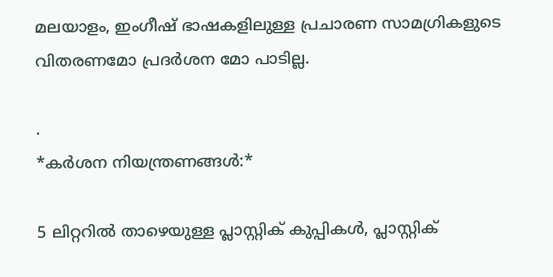മലയാളം, ഇംഗീഷ് ഭാഷകളിലുള്ള പ്രചാരണ സാമഗ്രികളുടെ വിതരണമോ പ്രദർശന മോ പാടില്ല.

.
*കര്‍ശന നിയന്ത്രണങ്ങള്‍:*

5 ലിറ്ററില്‍ താഴെയുള്ള പ്ലാസ്റ്റിക് കുപ്പികള്‍, പ്ലാസ്റ്റിക്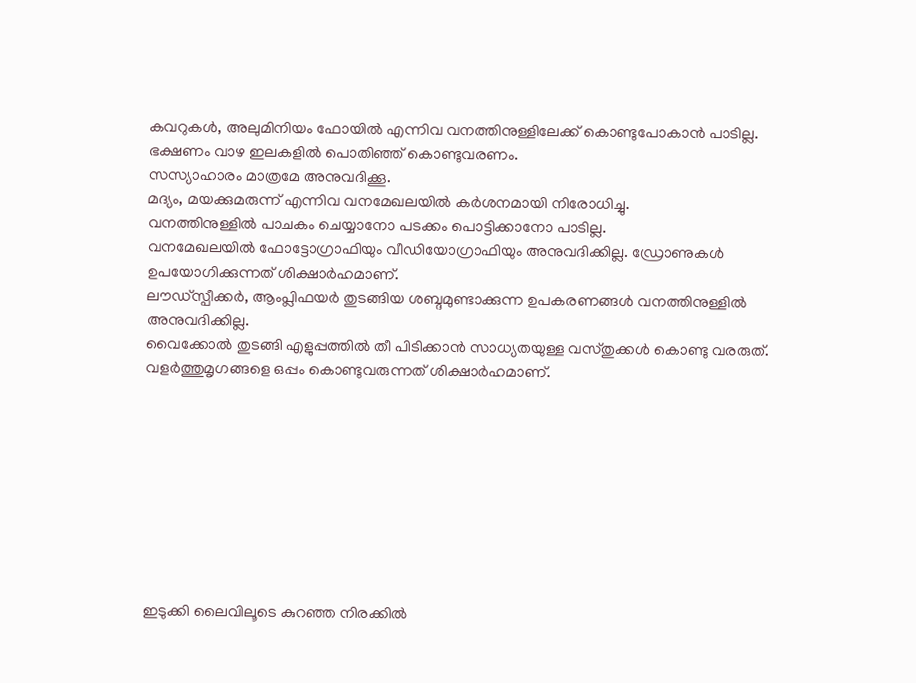കവറുകള്‍, അലുമിനിയം ഫോയില്‍ എന്നിവ വനത്തിനുള്ളിലേക്ക് കൊണ്ടുപോകാന്‍ പാടില്ല.
ഭക്ഷണം വാഴ ഇലകളില്‍ പൊതിഞ്ഞ് കൊണ്ടുവരണം.
സസ്യാഹാരം മാത്രമേ അനുവദിക്കൂ.
മദ്യം, മയക്കുമരുന്ന് എന്നിവ വനമേഖലയില്‍ കര്‍ശനമായി നിരോധിച്ചു.
വനത്തിനുള്ളില്‍ പാചകം ചെയ്യാനോ പടക്കം പൊട്ടിക്കാനോ പാടില്ല.
വനമേഖലയില്‍ ഫോട്ടോഗ്രാഫിയും വീഡിയോഗ്രാഫിയും അനുവദിക്കില്ല. ഡ്രോണുകള്‍ ഉപയോഗിക്കുന്നത് ശിക്ഷാര്‍ഹമാണ്.
ലൗഡ്‌സ്പീക്കർ, ആംപ്ലിഫയർ തുടങ്ങിയ ശബ്ദമുണ്ടാക്കുന്ന ഉപകരണങ്ങൾ വനത്തിനുള്ളിൽ അനുവദിക്കില്ല.
വൈക്കോൽ തുടങ്ങി എളുപ്പത്തിൽ തീ പിടിക്കാൻ സാധ്യതയുള്ള വസ്‌തുക്കൾ കൊണ്ടു വരരുത്.
വളർത്തുമൃഗങ്ങളെ ഒപ്പം കൊണ്ടുവരുന്നത് ശിക്ഷാർഹമാണ്.









ഇടുക്കി ലൈവിലൂടെ കുറഞ്ഞ നിരക്കിൽ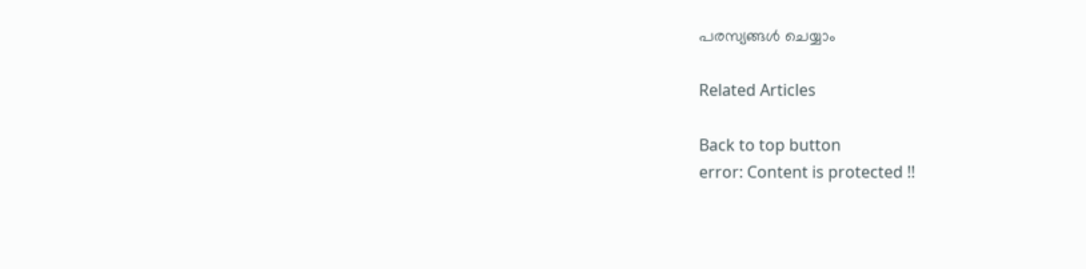പരസ്യങ്ങൾ ചെയ്യാം

Related Articles

Back to top button
error: Content is protected !!